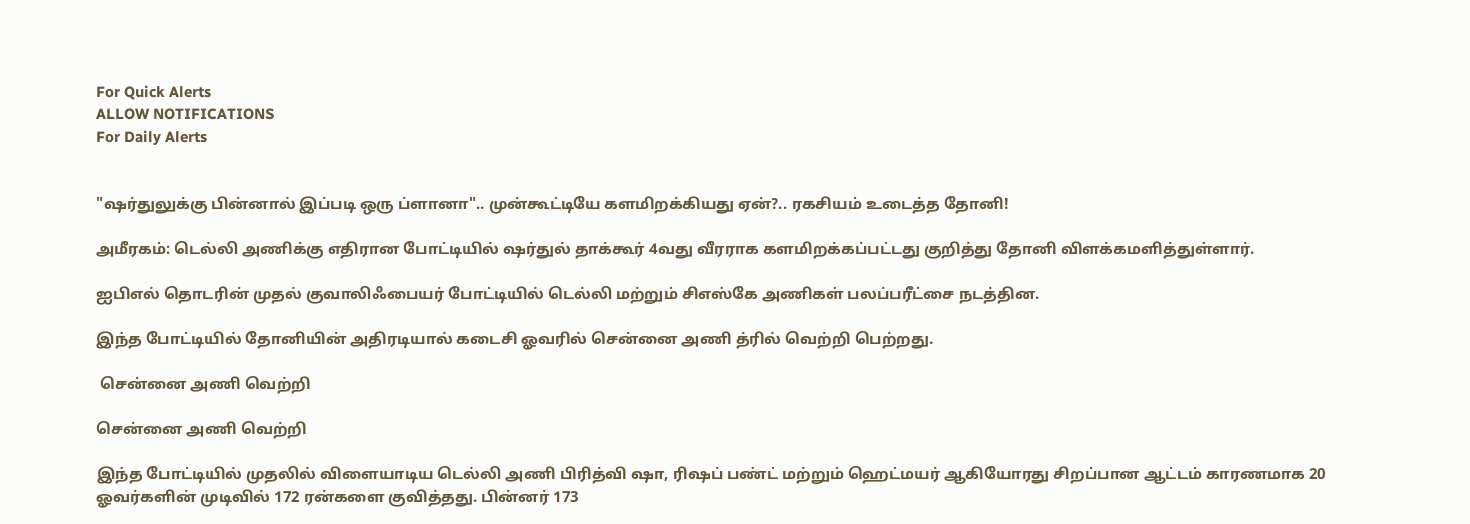For Quick Alerts
ALLOW NOTIFICATIONS
For Daily Alerts


"ஷர்துலுக்கு பின்னால் இப்படி ஒரு ப்ளானா".. முன்கூட்டியே களமிறக்கியது ஏன்?.. ரகசியம் உடைத்த தோனி!

அமீரகம்: டெல்லி அணிக்கு எதிரான போட்டியில் ஷர்துல் தாக்கூர் 4வது வீரராக களமிறக்கப்பட்டது குறித்து தோனி விளக்கமளித்துள்ளார்.

ஐபிஎல் தொடரின் முதல் குவாலிஃபையர் போட்டியில் டெல்லி மற்றும் சிஎஸ்கே அணிகள் பலப்பரீட்சை நடத்தின.

இந்த போட்டியில் தோனியின் அதிரடியால் கடைசி ஓவரில் சென்னை அணி த்ரில் வெற்றி பெற்றது.

 சென்னை அணி வெற்றி

சென்னை அணி வெற்றி

இந்த போட்டியில் முதலில் விளையாடிய டெல்லி அணி பிரித்வி ஷா, ரிஷப் பண்ட் மற்றும் ஹெட்மயர் ஆகியோரது சிறப்பான ஆட்டம் காரணமாக 20 ஓவர்களின் முடிவில் 172 ரன்களை குவித்தது. பின்னர் 173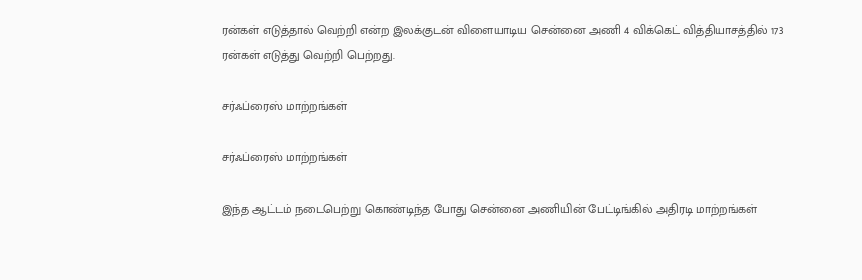ரன்கள் எடுத்தால் வெற்றி என்ற இலக்குடன் விளையாடிய சென்னை அணி 4 விக்கெட் வித்தியாசத்தில் 173 ரன்கள் எடுத்து வெற்றி பெற்றது.

சர்ஃப்ரைஸ் மாற்றங்கள்

சர்ஃப்ரைஸ் மாற்றங்கள்

இந்த ஆட்டம் நடைபெற்று கொண்டிந்த போது சென்னை அணியின் பேட்டிங்கில் அதிரடி மாற்றங்கள்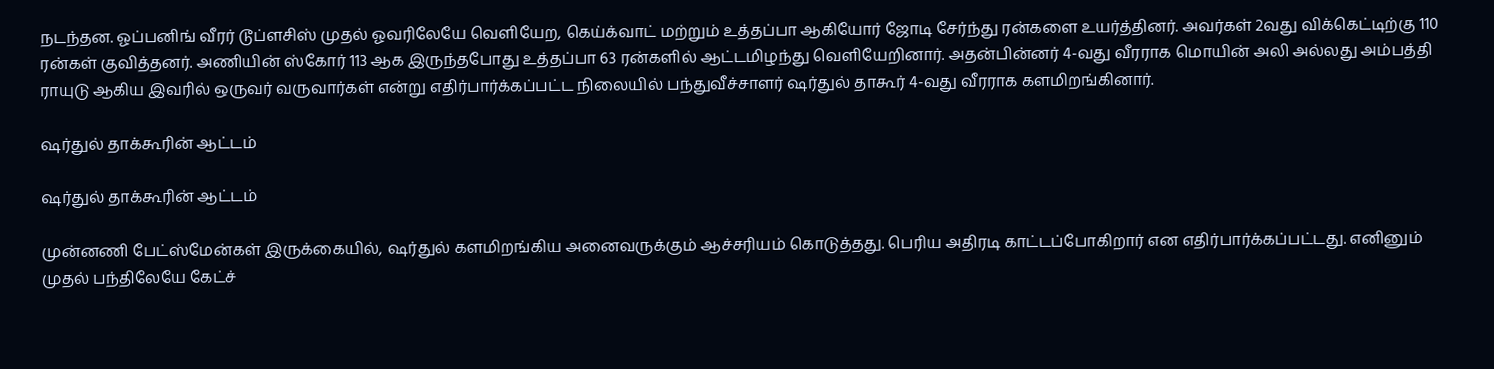நடந்தன. ஓப்பனிங் வீரர் டூப்ளசிஸ் முதல் ஓவரிலேயே வெளியேற, கெய்க்வாட் மற்றும் உத்தப்பா ஆகியோர் ஜோடி சேர்ந்து ரன்களை உயர்த்தினர். அவர்கள் 2வது விக்கெட்டிற்கு 110 ரன்கள் குவித்தனர். அணியின் ஸ்கோர் 113 ஆக இருந்தபோது உத்தப்பா 63 ரன்களில் ஆட்டமிழந்து வெளியேறினார். அதன்பின்னர் 4-வது வீரராக மொயின் அலி அல்லது அம்பத்தி ராயுடு ஆகிய இவரில் ஒருவர் வருவார்கள் என்று எதிர்பார்க்கப்பட்ட நிலையில் பந்துவீச்சாளர் ஷர்துல் தாகூர் 4-வது வீரராக களமிறங்கினார்.

ஷர்துல் தாக்கூரின் ஆட்டம்

ஷர்துல் தாக்கூரின் ஆட்டம்

முன்னணி பேட்ஸ்மேன்கள் இருக்கையில், ஷர்துல் களமிறங்கிய அனைவருக்கும் ஆச்சரியம் கொடுத்தது. பெரிய அதிரடி காட்டப்போகிறார் என எதிர்பார்க்கப்பட்டது. எனினும் முதல் பந்திலேயே கேட்ச்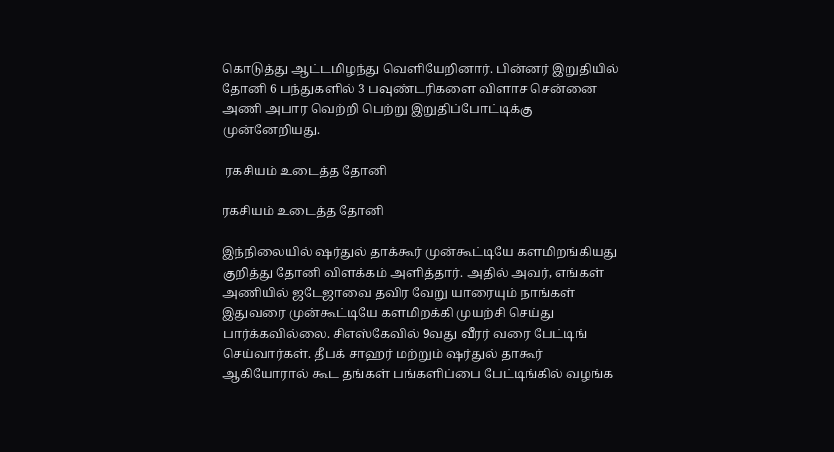கொடுத்து ஆட்டமிழந்து வெளியேறினார். பின்னர் இறுதியில் தோனி 6 பந்துகளில் 3 பவுண்டரிகளை விளாச சென்னை அணி அபார வெற்றி பெற்று இறுதிப்போட்டிக்கு முன்னேறியது.

 ரகசியம் உடைத்த தோனி

ரகசியம் உடைத்த தோனி

இந்நிலையில் ஷர்துல் தாக்கூர் முன்கூட்டியே களமிறங்கியது குறித்து தோனி விளக்கம் அளித்தார். அதில் அவர், எங்கள் அணியில் ஜடேஜாவை தவிர வேறு யாரையும் நாங்கள் இதுவரை முன்கூட்டியே களமிறக்கி முயற்சி செய்து பார்க்கவில்லை. சிஎஸ்கேவில் 9வது வீரர் வரை பேட்டிங் செய்வார்கள். தீபக் சாஹர் மற்றும் ஷர்துல் தாகூர் ஆகியோரால் கூட தங்கள் பங்களிப்பை பேட்டிங்கில் வழங்க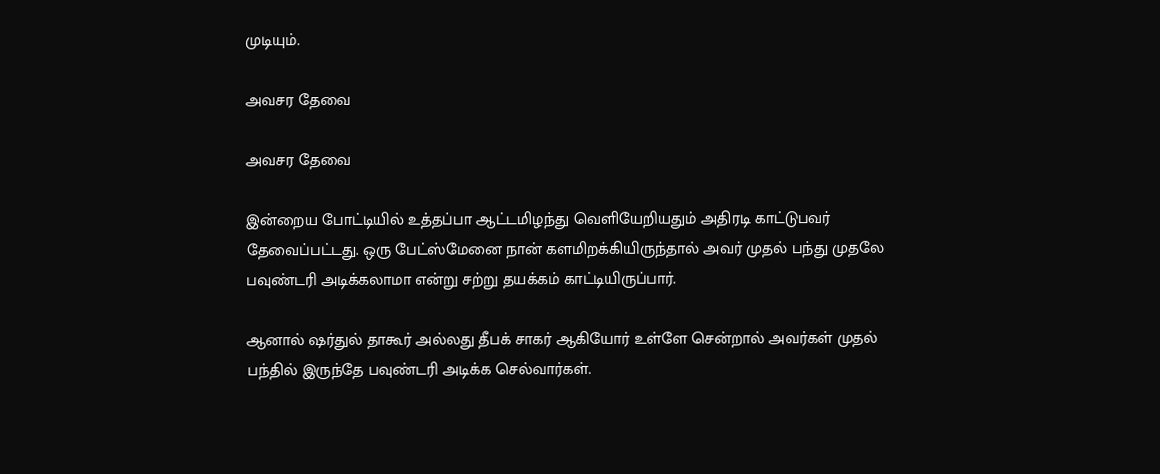முடியும்.

அவசர தேவை

அவசர தேவை

இன்றைய போட்டியில் உத்தப்பா ஆட்டமிழந்து வெளியேறியதும் அதிரடி காட்டுபவர் தேவைப்பட்டது. ஒரு பேட்ஸ்மேனை நான் களமிறக்கியிருந்தால் அவர் முதல் பந்து முதலே பவுண்டரி அடிக்கலாமா என்று சற்று தயக்கம் காட்டியிருப்பார்.

ஆனால் ஷர்துல் தாகூர் அல்லது தீபக் சாகர் ஆகியோர் உள்ளே சென்றால் அவர்கள் முதல் பந்தில் இருந்தே பவுண்டரி அடிக்க செல்வார்கள்.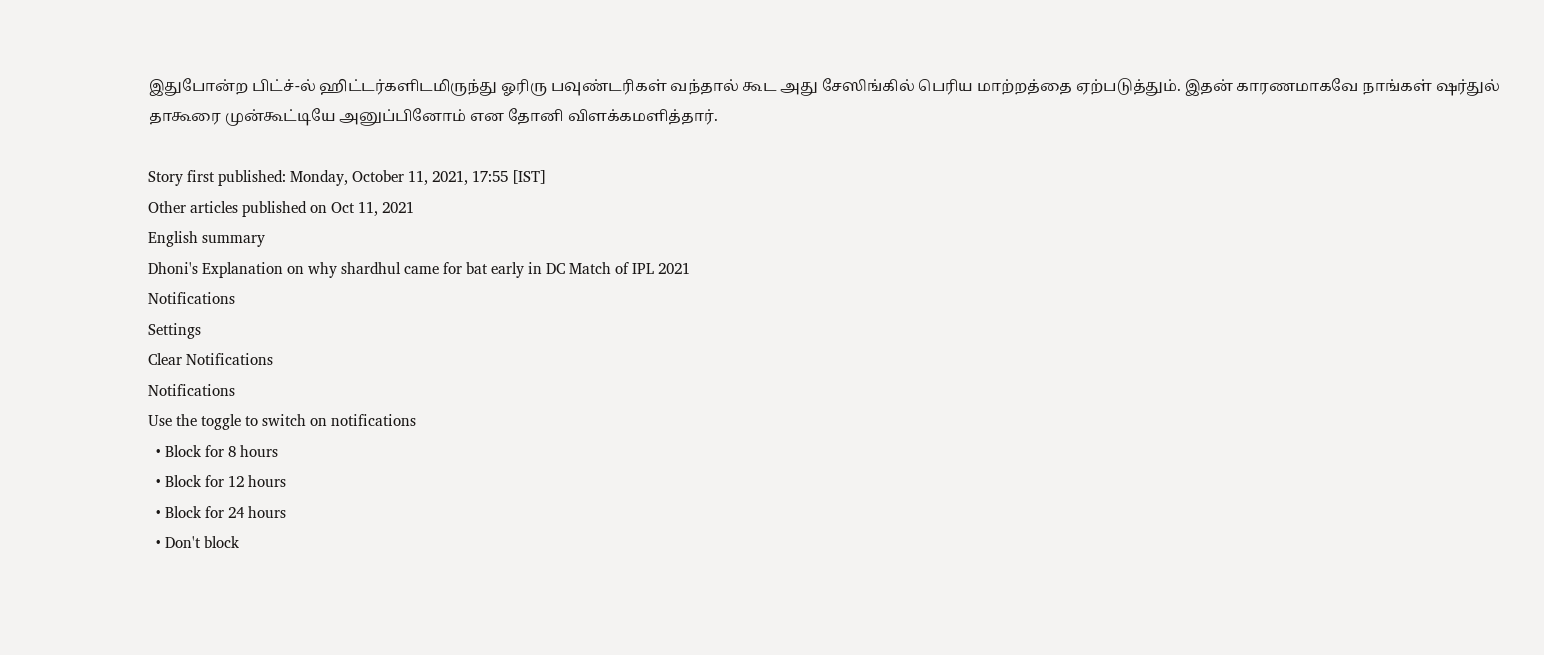இதுபோன்ற பிட்ச்-ல் ஹிட்டர்களிடமிருந்து ஓரிரு பவுண்டரிகள் வந்தால் கூட அது சேஸிங்கில் பெரிய மாற்றத்தை ஏற்படுத்தும். இதன் காரணமாகவே நாங்கள் ஷர்துல் தாகூரை முன்கூட்டியே அனுப்பினோம் என தோனி விளக்கமளித்தார்.

Story first published: Monday, October 11, 2021, 17:55 [IST]
Other articles published on Oct 11, 2021
English summary
Dhoni's Explanation on why shardhul came for bat early in DC Match of IPL 2021
Notifications
Settings
Clear Notifications
Notifications
Use the toggle to switch on notifications
  • Block for 8 hours
  • Block for 12 hours
  • Block for 24 hours
  • Don't block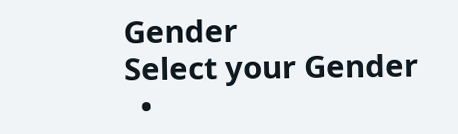Gender
Select your Gender
  •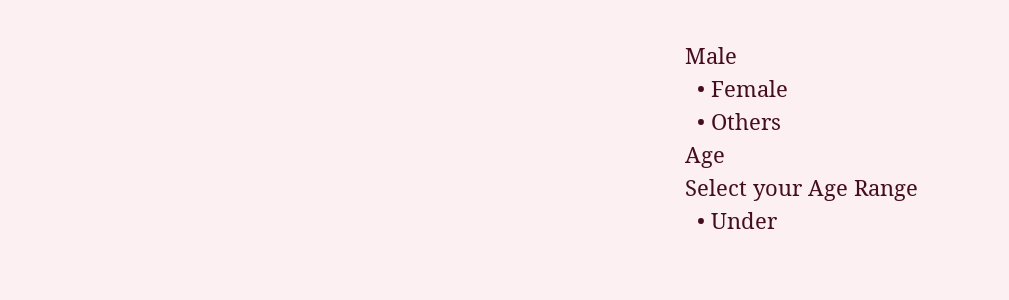Male
  • Female
  • Others
Age
Select your Age Range
  • Under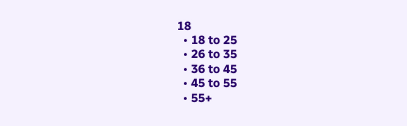18
  • 18 to 25
  • 26 to 35
  • 36 to 45
  • 45 to 55
  • 55+